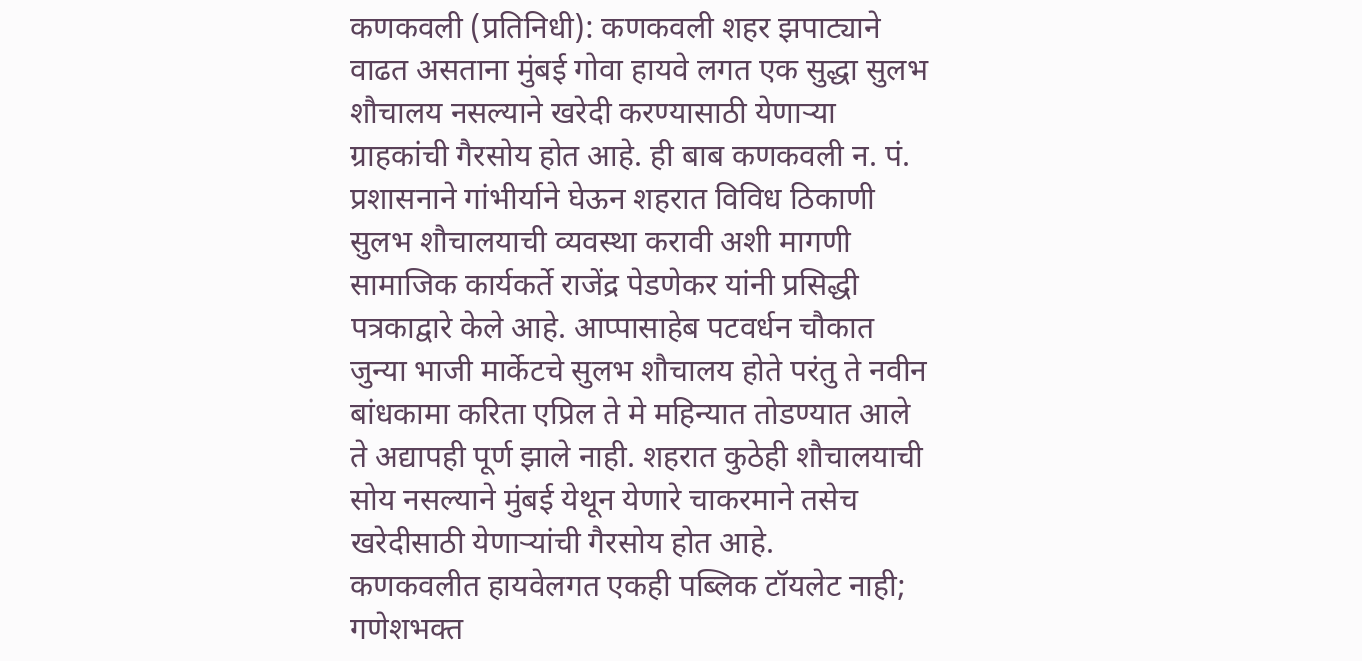कणकवली (प्रतिनिधी): कणकवली शहर झपाट्याने वाढत असताना मुंबई गोवा हायवे लगत एक सुद्धा सुलभ शौचालय नसल्याने खरेदी करण्यासाठी येणाऱ्या ग्राहकांची गैरसोय होत आहे. ही बाब कणकवली न. पं. प्रशासनाने गांभीर्याने घेऊन शहरात विविध ठिकाणी सुलभ शौचालयाची व्यवस्था करावी अशी मागणी सामाजिक कार्यकर्ते राजेंद्र पेडणेकर यांनी प्रसिद्धी पत्रकाद्वारे केले आहे. आप्पासाहेब पटवर्धन चौकात जुन्या भाजी मार्केटचे सुलभ शौचालय होते परंतु ते नवीन बांधकामा करिता एप्रिल ते मे महिन्यात तोडण्यात आले ते अद्यापही पूर्ण झाले नाही. शहरात कुठेही शौचालयाची सोय नसल्याने मुंबई येथून येणारे चाकरमाने तसेच खरेदीसाठी येणाऱ्यांची गैरसोय होत आहे.
कणकवलीत हायवेलगत एकही पब्लिक टॉयलेट नाही; गणेशभक्त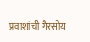प्रवाशांची गैरसोय